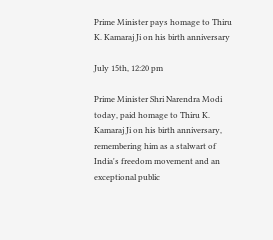Prime Minister pays homage to Thiru K. Kamaraj Ji on his birth anniversary

July 15th, 12:20 pm

Prime Minister Shri Narendra Modi today, paid homage to Thiru K. Kamaraj Ji on his birth anniversary, remembering him as a stalwart of India's freedom movement and an exceptional public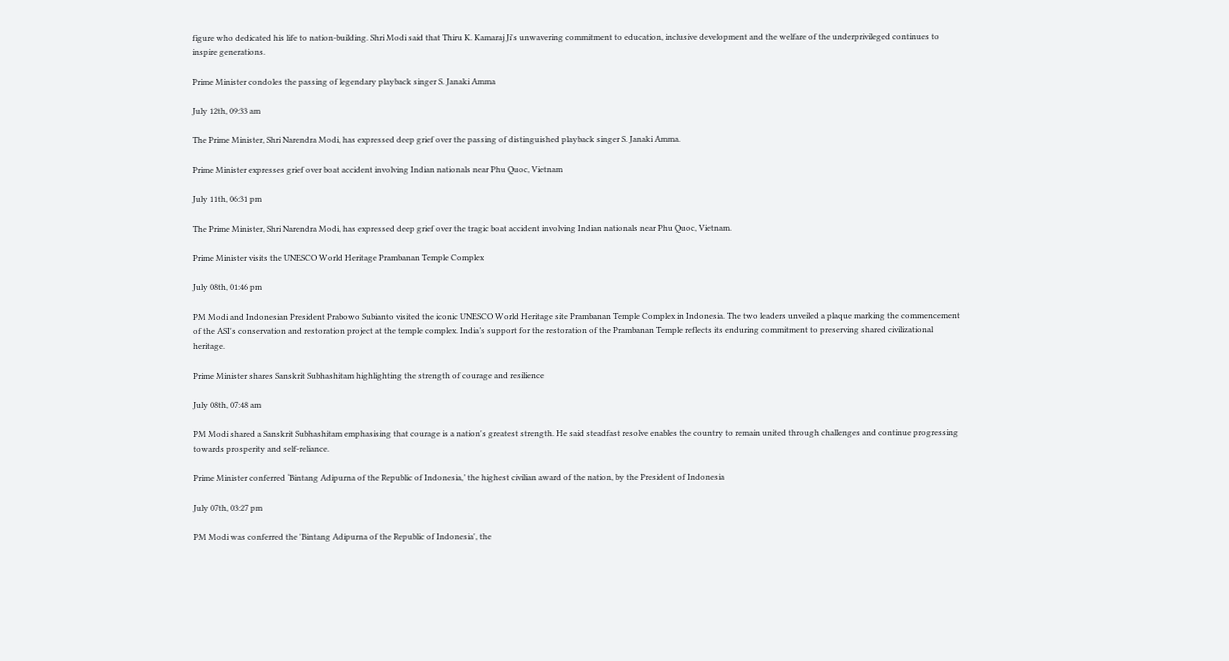figure who dedicated his life to nation-building. Shri Modi said that Thiru K. Kamaraj Ji's unwavering commitment to education, inclusive development and the welfare of the underprivileged continues to inspire generations.

Prime Minister condoles the passing of legendary playback singer S. Janaki Amma

July 12th, 09:33 am

The Prime Minister, Shri Narendra Modi, has expressed deep grief over the passing of distinguished playback singer S. Janaki Amma.

Prime Minister expresses grief over boat accident involving Indian nationals near Phu Quoc, Vietnam

July 11th, 06:31 pm

The Prime Minister, Shri Narendra Modi, has expressed deep grief over the tragic boat accident involving Indian nationals near Phu Quoc, Vietnam.

Prime Minister visits the UNESCO World Heritage Prambanan Temple Complex

July 08th, 01:46 pm

PM Modi and Indonesian President Prabowo Subianto visited the iconic UNESCO World Heritage site Prambanan Temple Complex in Indonesia. The two leaders unveiled a plaque marking the commencement of the ASI's conservation and restoration project at the temple complex. India’s support for the restoration of the Prambanan Temple reflects its enduring commitment to preserving shared civilizational heritage.

Prime Minister shares Sanskrit Subhashitam highlighting the strength of courage and resilience

July 08th, 07:48 am

PM Modi shared a Sanskrit Subhashitam emphasising that courage is a nation's greatest strength. He said steadfast resolve enables the country to remain united through challenges and continue progressing towards prosperity and self-reliance.

Prime Minister conferred ‘Bintang Adipurna of the Republic of Indonesia,’ the highest civilian award of the nation, by the President of Indonesia

July 07th, 03:27 pm

PM Modi was conferred the 'Bintang Adipurna of the Republic of Indonesia', the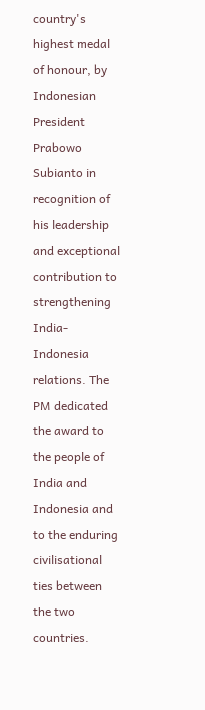country's highest medal of honour, by Indonesian President Prabowo Subianto in recognition of his leadership and exceptional contribution to strengthening India-Indonesia relations. The PM dedicated the award to the people of India and Indonesia and to the enduring civilisational ties between the two countries.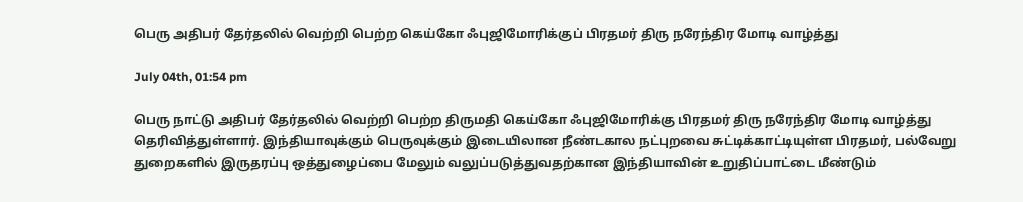பெரு அதிபர் தேர்தலில் வெற்றி பெற்ற கெய்கோ ஃபுஜிமோரிக்குப் பிரதமர் திரு நரேந்திர மோடி வாழ்த்து

July 04th, 01:54 pm

பெரு நாட்டு அதிபர் தேர்தலில் வெற்றி பெற்ற திருமதி கெய்கோ ஃபுஜிமோரிக்கு பிரதமர் திரு நரேந்திர மோடி வாழ்த்து தெரிவித்துள்ளார். இந்தியாவுக்கும் பெருவுக்கும் இடையிலான நீண்டகால நட்புறவை சுட்டிக்காட்டியுள்ள பிரதமர், பல்வேறு துறைகளில் இருதரப்பு ஒத்துழைப்பை மேலும் வலுப்படுத்துவதற்கான இந்தியாவின் உறுதிப்பாட்டை மீண்டும்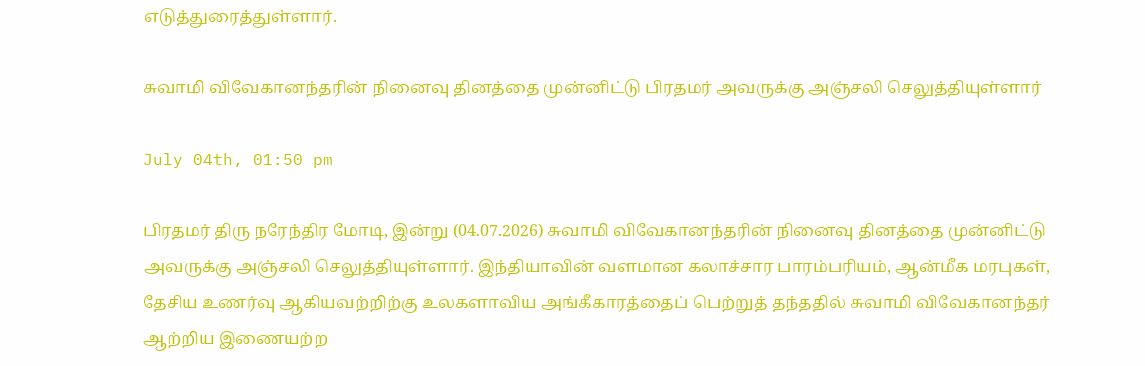எடுத்துரைத்துள்ளார்.

சுவாமி விவேகானந்தரின் நினைவு தினத்தை முன்னிட்டு பிரதமர் அவருக்கு அஞ்சலி செலுத்தியுள்ளார்

July 04th, 01:50 pm

பிரதமர் திரு நரேந்திர மோடி, இன்று (04.07.2026) சுவாமி விவேகானந்தரின் நினைவு தினத்தை முன்னிட்டு அவருக்கு அஞ்சலி செலுத்தியுள்ளார். இந்தியாவின் வளமான கலாச்சார பாரம்பரியம், ஆன்மீக மரபுகள், தேசிய உணர்வு ஆகியவற்றிற்கு உலகளாவிய அங்கீகாரத்தைப் பெற்றுத் தந்ததில் சுவாமி விவேகானந்தர் ஆற்றிய இணையற்ற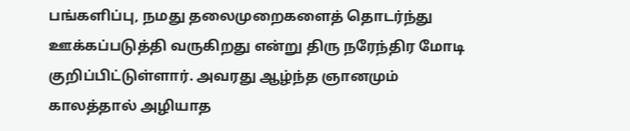பங்களிப்பு, நமது தலைமுறைகளைத் தொடர்ந்து ஊக்கப்படுத்தி வருகிறது என்று திரு நரேந்திர மோடி குறிப்பிட்டுள்ளார். அவரது ஆழ்ந்த ஞானமும் காலத்தால் அழியாத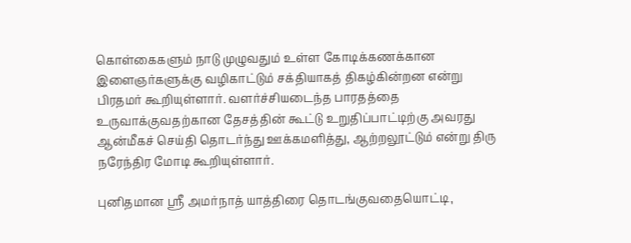கொள்கைகளும் நாடு முழுவதும் உள்ள கோடிக்கணக்கான இளைஞர்களுக்கு வழிகாட்டும் சக்தியாகத் திகழ்கின்றன என்று பிரதமர் கூறியுள்ளார். வளர்ச்சியடைந்த பாரதத்தை உருவாக்குவதற்கான தேசத்தின் கூட்டு உறுதிப்பாட்டிற்கு அவரது ஆன்மீகச் செய்தி தொடர்ந்து ஊக்கமளித்து, ஆற்றலூட்டும் என்று திரு நரேந்திர மோடி கூறியுள்ளார்.

புனிதமான ஸ்ரீ அமர்நாத் யாத்திரை தொடங்குவதையொட்டி,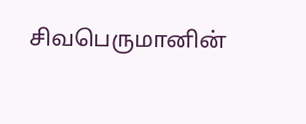சிவபெருமானின்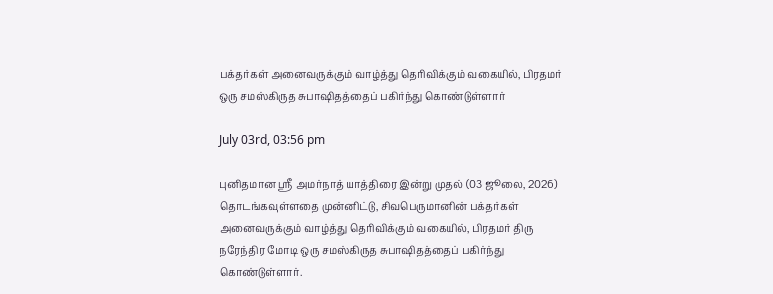பக்தர்கள் அனைவருக்கும் வாழ்த்து தெரிவிக்கும் வகையில், பிரதமர் ஒரு சமஸ்கிருத சுபாஷிதத்தைப் பகிர்ந்து கொண்டுள்ளார்

July 03rd, 03:56 pm

புனிதமான ஸ்ரீ அமர்நாத் யாத்திரை இன்று முதல் (03 ஜூலை, 2026) தொடங்கவுள்ளதை முன்னிட்டு, சிவபெருமானின் பக்தர்கள் அனைவருக்கும் வாழ்த்து தெரிவிக்கும் வகையில், பிரதமர் திரு நரேந்திர மோடி ஒரு சமஸ்கிருத சுபாஷிதத்தைப் பகிர்ந்து கொண்டுள்ளார்.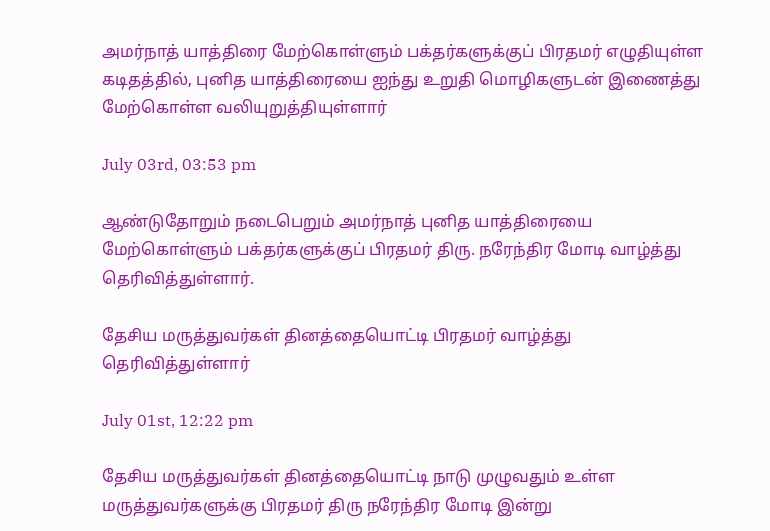அமர்நாத் யாத்திரை மேற்கொள்ளும் பக்தர்களுக்குப் பிரதமர் எழுதியுள்ள கடிதத்தில், புனித யாத்திரையை ஐந்து உறுதி மொழிகளுடன் இணைத்து மேற்கொள்ள வலியுறுத்தியுள்ளார்

July 03rd, 03:53 pm

ஆண்டுதோறும் நடைபெறும் அமர்நாத் புனித யாத்திரையை மேற்கொள்ளும் பக்தர்களுக்குப் பிரதமர் திரு. நரேந்திர மோடி வாழ்த்து தெரிவித்துள்ளார்.

தேசிய மருத்துவர்கள் தினத்தையொட்டி பிரதமர் வாழ்த்து தெரிவித்துள்ளார்

July 01st, 12:22 pm

தேசிய மருத்துவர்கள் தினத்தையொட்டி நாடு முழுவதும் உள்ள மருத்துவர்களுக்கு பிரதமர் திரு நரேந்திர மோடி இன்று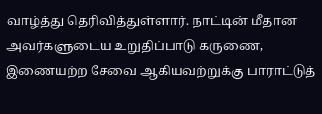வாழ்த்து தெரிவித்துள்ளார். நாட்டின் மீதான அவர்களுடைய உறுதிப்பாடு கருணை, இணையற்ற சேவை ஆகியவற்றுக்கு பாராட்டுத்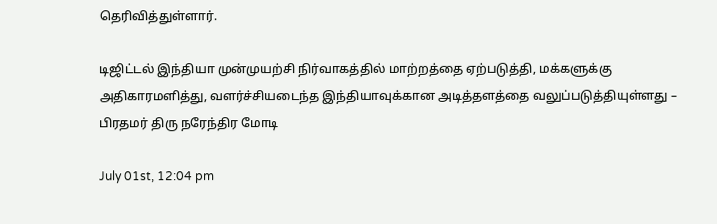தெரிவித்துள்ளார்.

டிஜிட்டல் இந்தியா முன்முயற்சி நிர்வாகத்தில் மாற்றத்தை ஏற்படுத்தி, மக்களுக்கு அதிகாரமளித்து, வளர்ச்சியடைந்த இந்தியாவுக்கான அடித்தளத்தை வலுப்படுத்தியுள்ளது – பிரதமர் திரு நரேந்திர மோடி

July 01st, 12:04 pm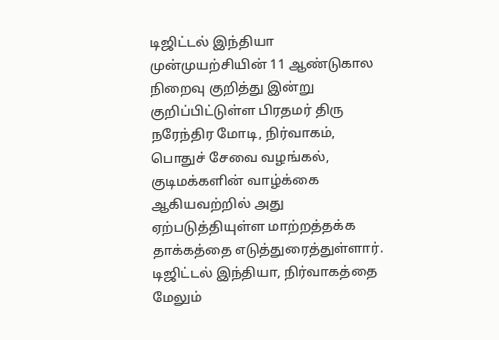டிஜிட்டல் இந்தியா முன்முயற்சியின் 11 ஆண்டுகால நிறைவு குறித்து இன்று குறிப்பிட்டுள்ள பிரதமர் திரு நரேந்திர மோடி, நிர்வாகம், பொதுச் சேவை வழங்கல், குடிமக்களின் வாழ்க்கை ஆகியவற்றில் அது ஏற்படுத்தியுள்ள மாற்றத்தக்க தாக்கத்தை எடுத்துரைத்துள்ளார். டிஜிட்டல் இந்தியா, நிர்வாகத்தை மேலும்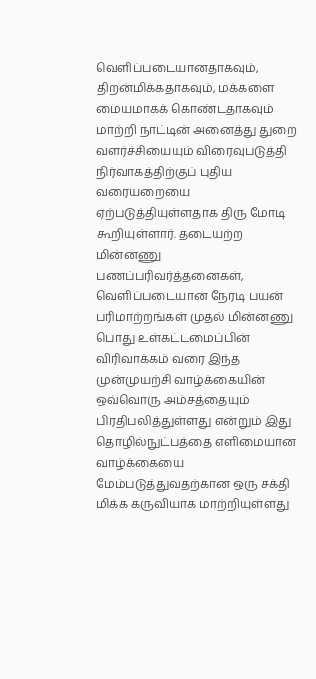வெளிப்படையானதாகவும், திறன்மிக்கதாகவும், மக்களை மையமாகக் கொண்டதாகவும் மாற்றி நாட்டின் அனைத்து துறை வளர்ச்சியையும் விரைவுபடுத்தி நிர்வாகத்திற்குப் புதிய வரையறையை ஏற்படுத்தியுள்ளதாக திரு மோடி கூறியுள்ளார். தடையற்ற மின்னணு பணப்பரிவர்த்தனைகள், வெளிப்படையான நேரடி பயன் பரிமாற்றங்கள் முதல் மின்னணு பொது உள்கட்டமைப்பின் விரிவாக்கம் வரை இந்த முன்முயற்சி வாழ்க்கையின் ஒவ்வொரு அம்சத்தையும் பிரதிபலித்துள்ளது என்றும் இது தொழில்நுட்பத்தை எளிமையான வாழ்க்கையை மேம்படுத்துவதற்கான ஒரு சக்தி மிக்க கருவியாக மாற்றியுள்ளது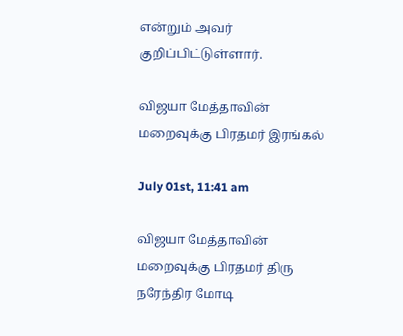என்றும் அவர் குறிப்பிட்டுள்ளார்.

விஜயா மேத்தாவின் மறைவுக்கு பிரதமர் இரங்கல்

July 01st, 11:41 am

விஜயா மேத்தாவின் மறைவுக்கு பிரதமர் திரு நரேந்திர மோடி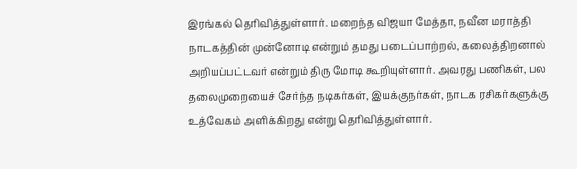இரங்கல் தெரிவித்துள்ளார். மறைந்த விஜயா மேத்தா, நவீன மராத்தி நாடகத்தின் முன்னோடி என்றும் தமது படைப்பாற்றல், கலைத்திறனால் அறியப்பட்டவர் என்றும் திரு மோடி கூறியுள்ளார். அவரது பணிகள், பல தலைமுறையைச் சேர்ந்த நடிகர்கள், இயக்குநர்கள், நாடக ரசிகர்களுக்கு உத்வேகம் அளிக்கிறது என்று தெரிவித்துள்ளார்.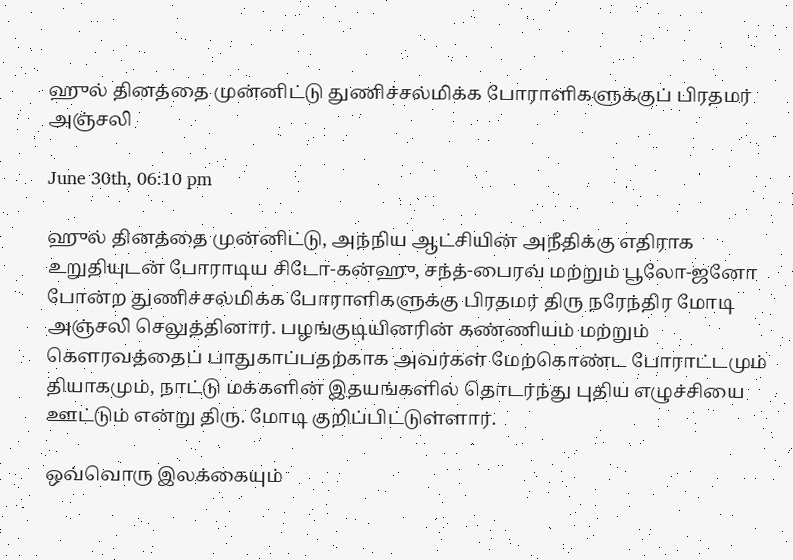ஹுல் தினத்தை முன்னிட்டு துணிச்சல்மிக்க போராளிகளுக்குப் பிரதமர் அஞ்சலி

June 30th, 06:10 pm

ஹுல் தினத்தை முன்னிட்டு, அந்நிய ஆட்சியின் அநீதிக்கு எதிராக உறுதியுடன் போராடிய சிடோ-கன்ஹு, சந்த்-பைரவ் மற்றும் பூலோ-ஜனோ போன்ற துணிச்சல்மிக்க போராளிகளுக்கு பிரதமர் திரு நரேந்திர மோடி அஞ்சலி செலுத்தினார். பழங்குடியினரின் கண்ணியம் மற்றும் கௌரவத்தைப் பாதுகாப்பதற்காக அவர்கள் மேற்கொண்ட போராட்டமும் தியாகமும், நாட்டு மக்களின் இதயங்களில் தொடர்ந்து புதிய எழுச்சியை ஊட்டும் என்று திரு. மோடி குறிப்பிட்டுள்ளார்.

ஒவ்வொரு இலக்கையும்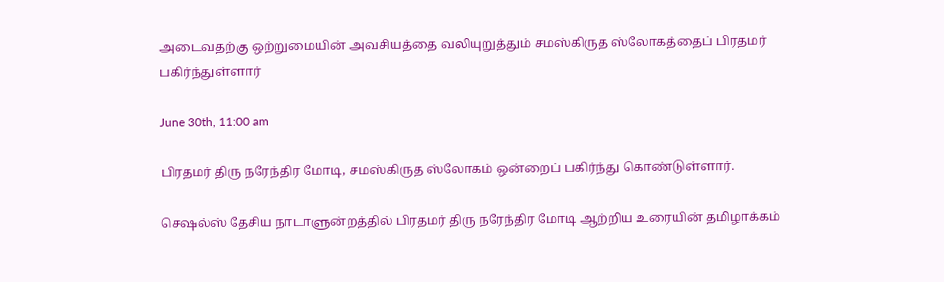அடைவதற்கு ஒற்றுமையின் அவசியத்தை வலியுறுத்தும் சமஸ்கிருத ஸ்லோகத்தைப் பிரதமர் பகிர்ந்துள்ளார்

June 30th, 11:00 am

பிரதமர் திரு நரேந்திர மோடி, சமஸ்கிருத ஸ்லோகம் ஒன்றைப் பகிர்ந்து கொண்டுள்ளார்.

செஷல்ஸ் தேசிய நாடாளுன்றத்தில் பிரதமர் திரு நரேந்திர மோடி ஆற்றிய உரையின் தமிழாக்கம்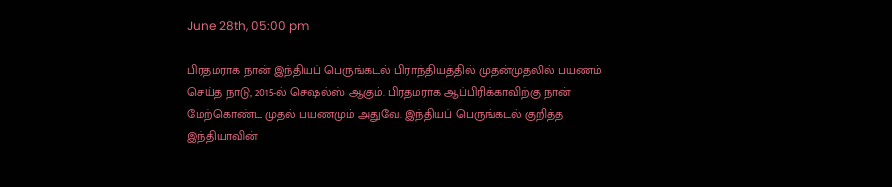June 28th, 05:00 pm

பிரதமராக நான் இந்தியப் பெருங்கடல் பிராந்தியத்தில் முதன்முதலில் பயணம் செய்த நாடு, 2015-ல் செஷல்ஸ் ஆகும். பிரதமராக ஆப்பிரிக்காவிற்கு நான் மேற்கொண்ட முதல் பயணமும் அதுவே. இந்தியப் பெருங்கடல் குறித்த இந்தியாவின்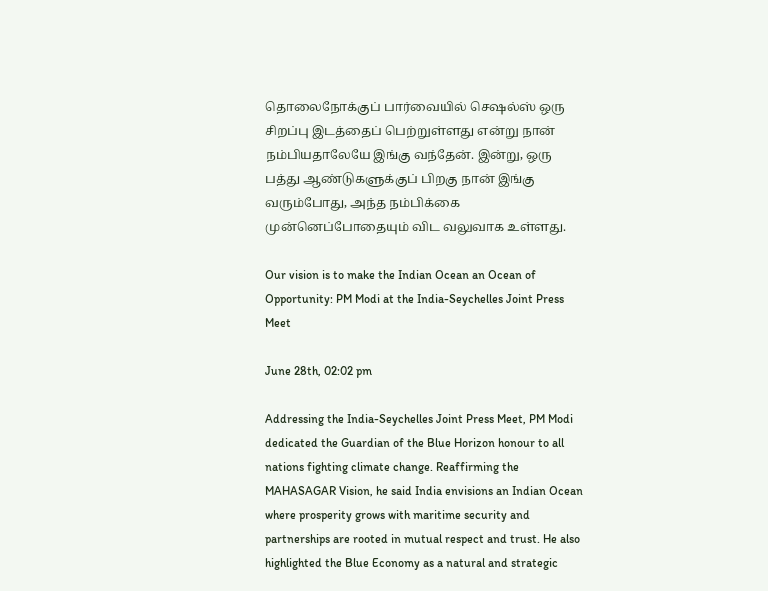தொலைநோக்குப் பார்வையில் செஷல்ஸ் ஒரு சிறப்பு இடத்தைப் பெற்றுள்ளது என்று நான் நம்பியதாலேயே இங்கு வந்தேன். இன்று, ஒரு பத்து ஆண்டுகளுக்குப் பிறகு நான் இங்கு வரும்போது, அந்த நம்பிக்கை முன்னெப்போதையும் விட வலுவாக உள்ளது.

Our vision is to make the Indian Ocean an Ocean of Opportunity: PM Modi at the India-Seychelles Joint Press Meet

June 28th, 02:02 pm

Addressing the India-Seychelles Joint Press Meet, PM Modi dedicated the Guardian of the Blue Horizon honour to all nations fighting climate change. Reaffirming the MAHASAGAR Vision, he said India envisions an Indian Ocean where prosperity grows with maritime security and partnerships are rooted in mutual respect and trust. He also highlighted the Blue Economy as a natural and strategic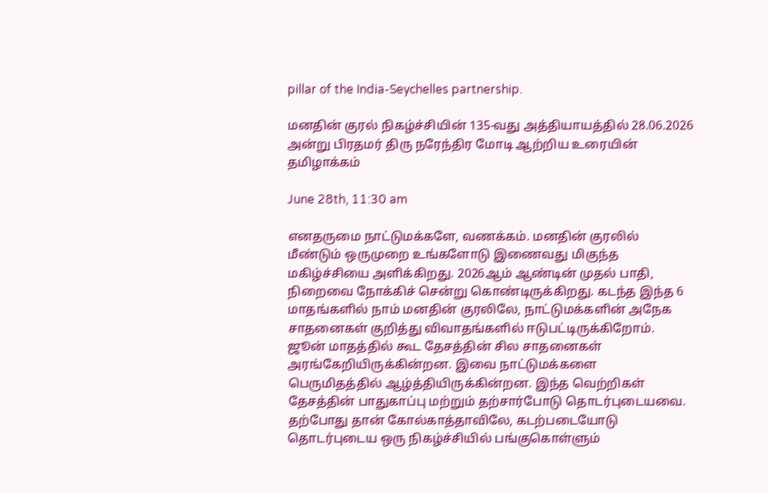pillar of the India-Seychelles partnership.

மனதின் குரல் நிகழ்ச்சியின் 135-வது அத்தியாயத்தில் 28.06.2026 அன்று பிரதமர் திரு நரேந்திர மோடி ஆற்றிய உரையின் தமிழாக்கம்

June 28th, 11:30 am

எனதருமை நாட்டுமக்களே, வணக்கம். மனதின் குரலில் மீண்டும் ஒருமுறை உங்களோடு இணைவது மிகுந்த மகிழ்ச்சியை அளிக்கிறது. 2026ஆம் ஆண்டின் முதல் பாதி, நிறைவை நோக்கிச் சென்று கொண்டிருக்கிறது. கடந்த இந்த 6 மாதங்களில் நாம் மனதின் குரலிலே, நாட்டுமக்களின் அநேக சாதனைகள் குறித்து விவாதங்களில் ஈடுபட்டிருக்கிறோம். ஜூன் மாதத்தில் கூட தேசத்தின் சில சாதனைகள் அரங்கேறியிருக்கின்றன. இவை நாட்டுமக்களை பெருமிதத்தில் ஆழ்த்தியிருக்கின்றன. இந்த வெற்றிகள் தேசத்தின் பாதுகாப்பு மற்றும் தற்சார்போடு தொடர்புடையவை. தற்போது தான் கோல்காத்தாவிலே, கடற்படையோடு தொடர்புடைய ஒரு நிகழ்ச்சியில் பங்குகொள்ளும்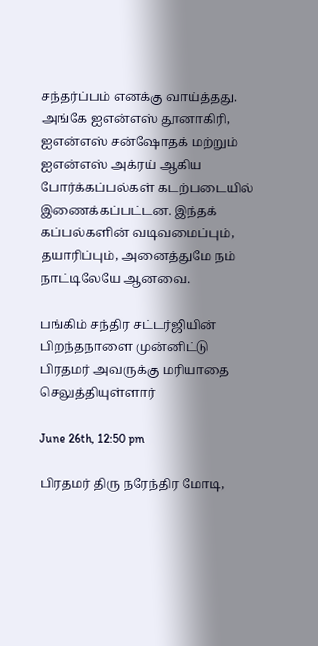சந்தர்ப்பம் எனக்கு வாய்த்தது. அங்கே ஐஎன்எஸ் தூனாகிரி, ஐஎன்எஸ் சன்ஷோதக் மற்றும் ஐஎன்எஸ் அக்ரய் ஆகிய போர்க்கப்பல்கள் கடற்படையில் இணைக்கப்பட்டன. இந்தக் கப்பல்களின் வடிவமைப்பும், தயாரிப்பும், அனைத்துமே நம் நாட்டிலேயே ஆனவை.

பங்கிம் சந்திர சட்டர்ஜியின் பிறந்தநாளை முன்னிட்டு பிரதமர் அவருக்கு மரியாதை செலுத்தியுள்ளார்

June 26th, 12:50 pm

பிரதமர் திரு நரேந்திர மோடி,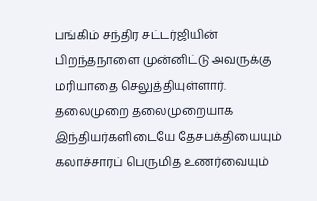பங்கிம் சந்திர சட்டர்ஜியின் பிறந்தநாளை முன்னிட்டு அவருக்கு மரியாதை செலுத்தியுள்ளார். தலைமுறை தலைமுறையாக இந்தியர்களிடையே தேசபக்தியையும் கலாச்சாரப் பெருமித உணர்வையும்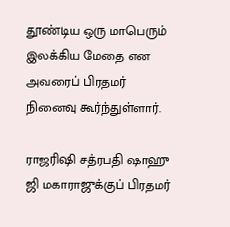தூண்டிய ஒரு மாபெரும் இலக்கிய மேதை என அவரைப் பிரதமர் நினைவு கூர்ந்துள்ளார்.

ராஜரிஷி சத்ரபதி ஷாஹு ஜி மகாராஜுக்குப் பிரதமர்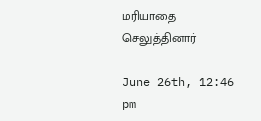மரியாதை செலுத்தினார்

June 26th, 12:46 pm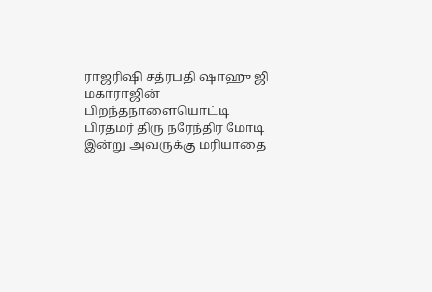ராஜரிஷி சத்ரபதி ஷாஹு ஜி மகாராஜின் பிறந்தநாளையொட்டி பிரதமர் திரு நரேந்திர மோடி இன்று அவருக்கு மரியாதை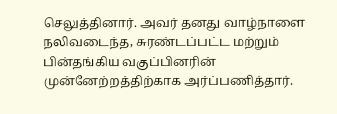செலுத்தினார். அவர் தனது வாழ்நாளை நலிவடைந்த, சுரண்டப்பட்ட மற்றும் பின்தங்கிய வகுப்பினரின் முன்னேற்றத்திற்காக அர்ப்பணித்தார்.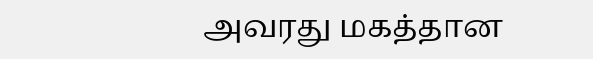அவரது மகத்தான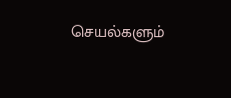செயல்களும்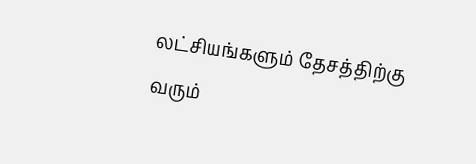லட்சியங்களும் தேசத்திற்கு வரும்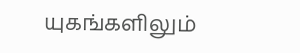யுகங்களிலும்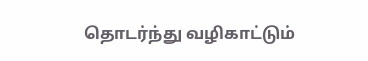தொடர்ந்து வழிகாட்டும்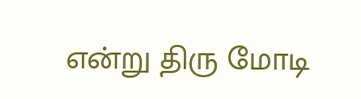என்று திரு மோடி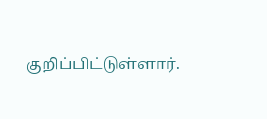குறிப்பிட்டுள்ளார்.